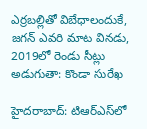ఎర్రబల్లితో విబేధాలందుకే, జగన్ ఎవరి మాట వినడు, 2019లో రెండు సీట్లు అడుగుతా: కొండా సురేఖ

హైదరాబాద్: టిఆర్ఎస్‌లో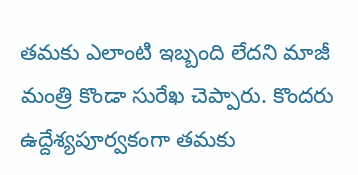తమకు ఎలాంటి ఇబ్బంది లేదని మాజీ మంత్రి కొండా సురేఖ చెప్పారు. కొందరు ఉద్దేశ్యపూర్వకంగా తమకు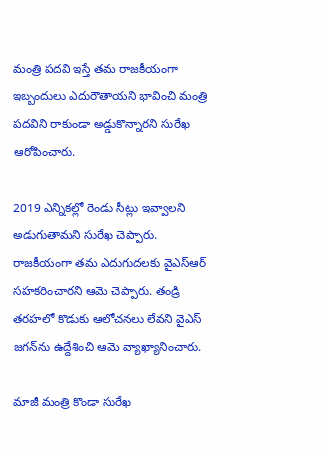మంత్రి పదవి ఇస్తే తమ రాజకీయంగా ఇబ్బందులు ఎదురౌతాయని భావించి మంత్రి పదవిని రాకుండా అడ్డుకొన్నారని సురేఖ ఆరోపించారు.

2019 ఎన్నికల్లో రెండు సీట్లు ఇవ్వాలని అడుగుతామని సురేఖ చెప్పారు. రాజకీయంగా తమ ఎదుగుదలకు వైఎస్ఆర్ సహకరించారని ఆమె చెప్పారు. తండ్రి తరహలో కొడుకు ఆలోచనలు లేవని వైఎస్ జగన్‌‌ను ఉద్దేశించి ఆమె వ్యాఖ్యానించారు.

మాజీ మంత్రి కొండా సురేఖ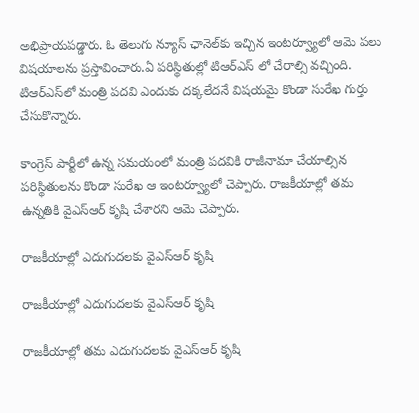అభిప్రాయపడ్డారు. ఓ తెలుగు న్యూస్ ఛానెల్‌కు ఇచ్చిన ఇంటర్వ్యూలో ఆమె పలు విషయాలను ప్రస్తావించారు.ఏ పరిస్థితుల్లో టిఆర్ఎస్ లో చేరాల్సి వచ్చింది. టిఆర్ఎస్‌లో మంత్రి పదవి ఎందుకు దక్కలేదనే విషయమై కొండా సురేఖ గుర్తు చేసుకొన్నారు.

కాంగ్రెస్ పార్టీలో ఉన్న సమయంలో మంత్రి పదవికి రాజీనామా చేయాల్సిన పరిస్థితులను కొండా సురేఖ ఆ ఇంటర్వ్యూలో చెప్పారు. రాజకీయాల్లో తమ ఉన్నతికి వైఎస్ఆర్ కృషి చేశారని ఆమె చెప్పారు.

రాజకీయాల్లో ఎదుగుదలకు వైఎస్ఆర్ కృషి

రాజకీయాల్లో ఎదుగుదలకు వైఎస్ఆర్ కృషి

రాజకీయాల్లో తమ ఎదుగుదలకు వైఎస్ఆర్ కృషి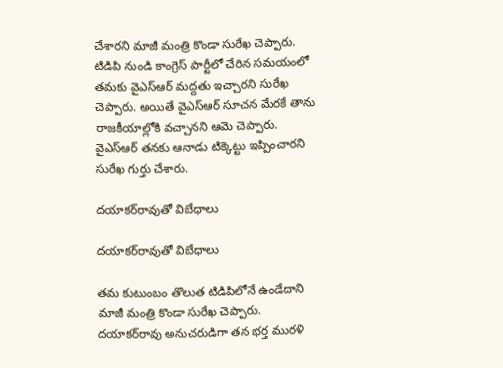చేశారని మాజీ మంత్రి కొండా సురేఖ చెప్పారు. టిడిపి నుండి కాంగ్రెస్ పార్టీలో చేరిన సమయంలో తమకు వైఎస్ఆర్ మద్దతు ఇచ్చారని సురేఖ చెప్పారు. అయితే వైఎస్ఆర్ సూచన మేరకే తాను రాజకీయాల్లోకి వచ్చానని ఆమె చెప్పారు. వైఎస్ఆర్ తనకు ఆనాడు టిక్కెట్టు ఇప్పించారని సురేఖ గుర్తు చేశారు.

దయాకర్‌రావుతో విబేధాలు

దయాకర్‌రావుతో విబేధాలు

తమ కుటుంబం తొలుత టిడిపిలోనే ఉండేదాని మాజీ మంత్రి కొండా సురేఖ చెప్పారు. దయాకర్‌రావు అనుచరుడిగా తన భర్త మురళి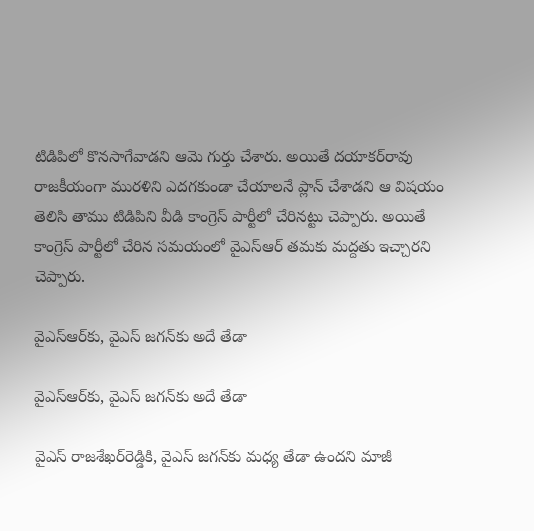టిడిపిలో కొనసాగేవాడని ఆమె గుర్తు చేశారు. అయితే దయాకర్‌రావు రాజకీయంగా మురళిని ఎదగకుండా చేయాలనే ప్లాన్ చేశాడని ఆ విషయం తెలిసి తాము టిడిపిని వీడి కాంగ్రెస్ పార్టీలో చేరినట్టు చెప్పారు. అయితే కాంగ్రెస్ పార్టీలో చేరిన సమయంలో వైఎస్ఆర్ తమకు మద్దతు ఇచ్చారని చెప్పారు.

వైఎస్ఆర్‌కు, వైఎస్ జగన్‌కు అదే తేడా

వైఎస్ఆర్‌కు, వైఎస్ జగన్‌కు అదే తేడా

వైఎస్ రాజశేఖర్‌రెడ్డికి, వైఎస్ జగన్‌కు మధ్య తేడా ఉందని మాజీ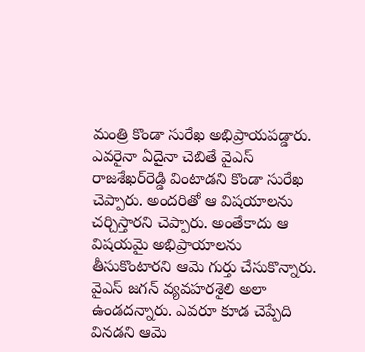మంత్రి కొండా సురేఖ అభిప్రాయపడ్డారు. ఎవరైనా ఏదైనా చెబితే వైఎస్ రాజశేఖర్‌రెడ్డి వింటాడని కొండా సురేఖ చెప్పారు. అందరితో ఆ విషయాలను చర్చిస్తారని చెప్పారు. అంతేకాదు ఆ విషయమై అభిప్రాయాలను తీసుకొంటారని ఆమె గుర్తు చేసుకొన్నారు. వైఎస్ జగన్ వ్యవహరశైలి అలా ఉండదన్నారు. ఎవరూ కూడ చెప్పేది వినడని ఆమె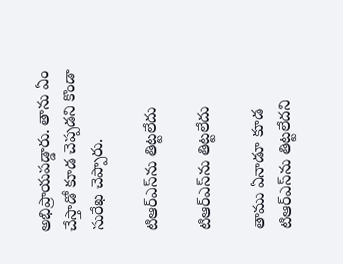అభిప్రాయపడ్డారు. తాను ఏం చేస్తాడో కూడ చెప్పడని కొండా సురేఖ చెప్పారు.

టిఆర్ఎస్‌ను తిట్టలేదు

టిఆర్ఎస్‌ను తిట్టలేదు

తాము ఏనాడూ కూడ టిఆర్ఎస్‌ను తిట్టలేదని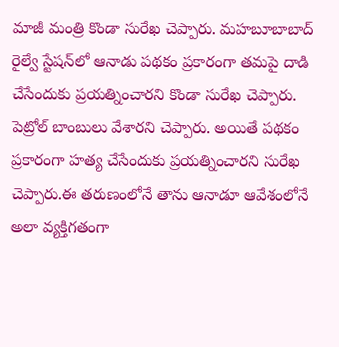మాజీ మంత్రి కొండా సురేఖ చెప్పారు. మహబూబాబాద్ రైల్వే స్టేషన్‌లో ఆనాడు పథకం ప్రకారంగా తమపై దాడి చేసేందుకు ప్రయత్నించారని కొండా సురేఖ చెప్పారు. పెట్రోల్ బాంబులు వేశారని చెప్పారు. అయితే పథకం ప్రకారంగా హత్య చేసేందుకు ప్రయత్నించారని సురేఖ చెప్పారు.ఈ తరుణంలోనే తాను ఆనాడూ ఆవేశంలోనే అలా వ్యక్తిగతంగా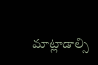మాట్లాడాల్సి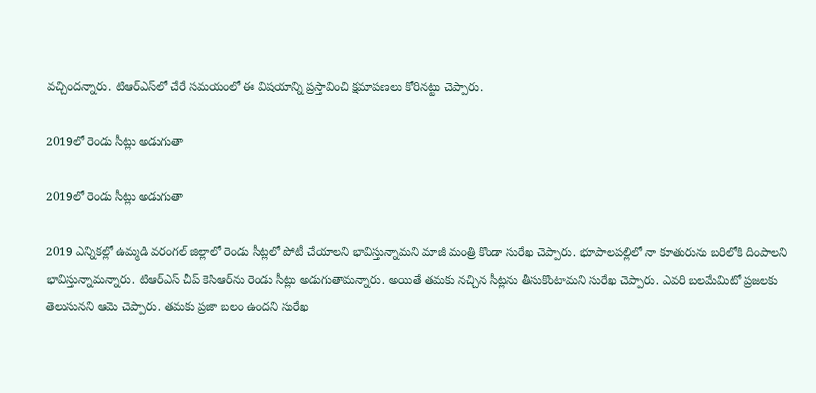వచ్చిందన్నారు. టిఆర్ఎస్‌లో చేరే సమయంలో ఈ విషయాన్ని ప్రస్తావించి క్షమాపణలు కోరినట్టు చెప్పారు.

2019లో రెండు సీట్లు అడుగుతా

2019లో రెండు సీట్లు అడుగుతా

2019 ఎన్నికల్లో ఉమ్మడి వరంగల్ జిల్లాలో రెండు సీట్లలో పోటీ చేయాలని భావిస్తున్నామని మాజీ మంత్రి కొండా సురేఖ చెప్పారు. భూపాలపల్లిలో నా కూతురును బరిలోకి దింపాలని భావిస్తున్నామన్నారు. టిఆర్ఎస్ చీప్ కెసిఆర్‌ను రెండు సీట్లు అడుగుతామన్నారు. అయితే తమకు నచ్చిన సీట్లను తీసుకొంటామని సురేఖ చెప్పారు. ఎవరి బలమేమిటో ప్రజలకు తెలుసునని ఆమె చెప్పారు. తమకు ప్రజా బలం ఉందని సురేఖ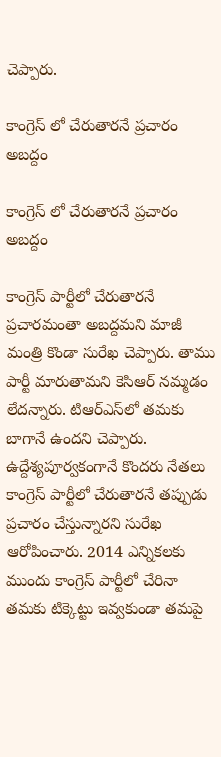చెప్పారు.

కాంగ్రెస్ లో చేరుతారనే ప్రచారం అబద్దం

కాంగ్రెస్ లో చేరుతారనే ప్రచారం అబద్దం

కాంగ్రెస్ పార్టీలో చేరుతారనే ప్రచారమంతా అబద్దమని మాజీ మంత్రి కొండా సురేఖ చెప్పారు. తాము పార్టీ మారుతామని కెసిఆర్ నమ్మడం లేదన్నారు. టిఆర్ఎస్‌లో తమకు బాగానే ఉందని చెప్పారు. ఉద్దేశ్యపూర్వకంగానే కొందరు నేతలు కాంగ్రెస్ పార్టీలో చేరుతారనే తప్పుడు ప్రచారం చేస్తున్నారని సురేఖ ఆరోపించారు. 2014 ఎన్నికలకు ముందు కాంగ్రెస్ పార్టీలో చేరినా తమకు టిక్కెట్టు ఇవ్వకుండా తమపై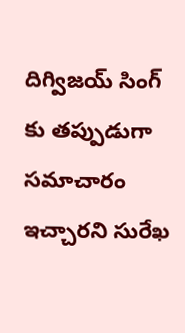దిగ్విజయ్ సింగ్ కు తప్పుడుగా సమాచారం ఇచ్చారని సురేఖ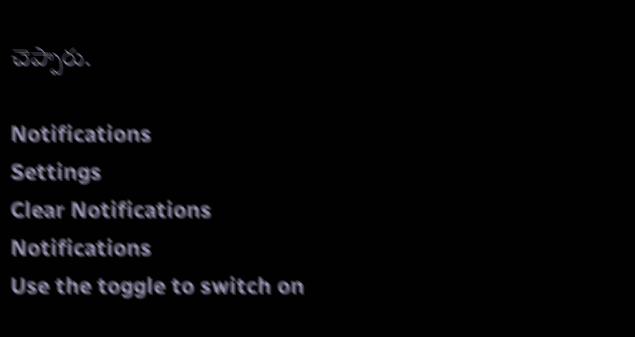చెప్పారు.

Notifications
Settings
Clear Notifications
Notifications
Use the toggle to switch on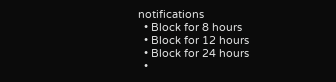notifications
  • Block for 8 hours
  • Block for 12 hours
  • Block for 24 hours
  •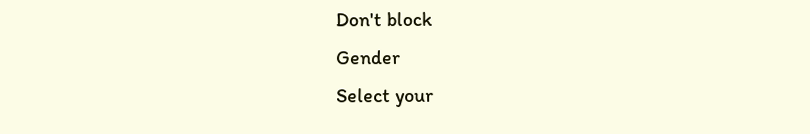Don't block
Gender
Select your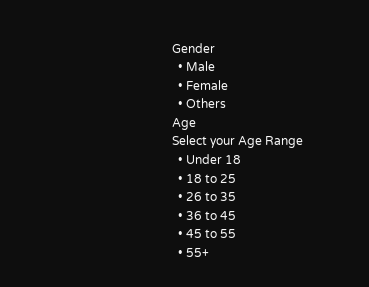Gender
  • Male
  • Female
  • Others
Age
Select your Age Range
  • Under 18
  • 18 to 25
  • 26 to 35
  • 36 to 45
  • 45 to 55
  • 55+